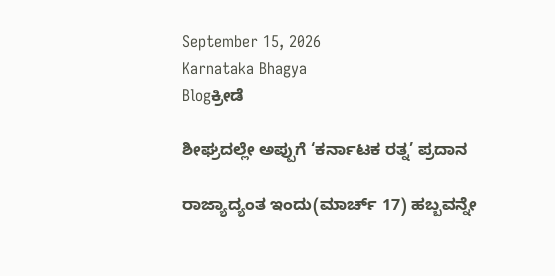September 15, 2026
Karnataka Bhagya
Blogಕ್ರೀಡೆ

ಶೀಘ್ರದಲ್ಲೇ ಅಪ್ಪುಗೆ ‘ಕರ್ನಾಟಕ ರತ್ನ’ ಪ್ರದಾನ

ರಾಜ್ಯಾದ್ಯಂತ ಇಂದು(ಮಾರ್ಚ್ 17) ಹಬ್ಬವನ್ನೇ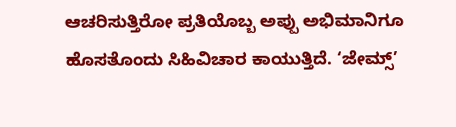ಆಚರಿಸುತ್ತಿರೋ ಪ್ರತಿಯೊಬ್ಬ ಅಪ್ಪು ಅಭಿಮಾನಿಗೂ ಹೊಸತೊಂದು ಸಿಹಿವಿಚಾರ ಕಾಯುತ್ತಿದೆ. ‘ಜೇಮ್ಸ್’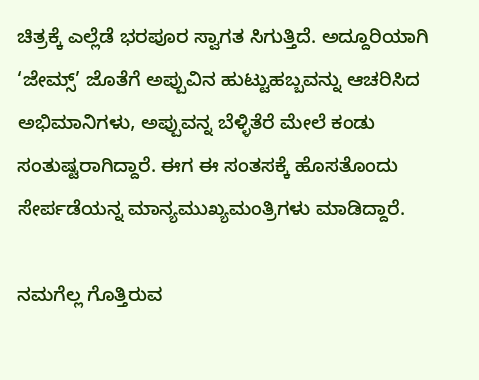ಚಿತ್ರಕ್ಕೆ ಎಲ್ಲೆಡೆ ಭರಪೂರ ಸ್ವಾಗತ ಸಿಗುತ್ತಿದೆ. ಅದ್ದೂರಿಯಾಗಿ ‘ಜೇಮ್ಸ್’ ಜೊತೆಗೆ ಅಪ್ಪುವಿನ ಹುಟ್ಟುಹಬ್ಬವನ್ನು ಆಚರಿಸಿದ ಅಭಿಮಾನಿಗಳು, ಅಪ್ಪುವನ್ನ ಬೆಳ್ಳಿತೆರೆ ಮೇಲೆ ಕಂಡು ಸಂತುಷ್ಟರಾಗಿದ್ದಾರೆ. ಈಗ ಈ ಸಂತಸಕ್ಕೆ ಹೊಸತೊಂದು ಸೇರ್ಪಡೆಯನ್ನ ಮಾನ್ಯಮುಖ್ಯಮಂತ್ರಿಗಳು ಮಾಡಿದ್ದಾರೆ.

ನಮಗೆಲ್ಲ ಗೊತ್ತಿರುವ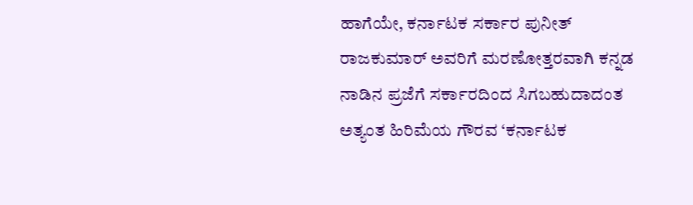ಹಾಗೆಯೇ, ಕರ್ನಾಟಕ ಸರ್ಕಾರ ಪುನೀತ್ ರಾಜಕುಮಾರ್ ಅವರಿಗೆ ಮರಣೋತ್ತರವಾಗಿ ಕನ್ನಡ ನಾಡಿನ ಪ್ರಜೆಗೆ ಸರ್ಕಾರದಿಂದ ಸಿಗಬಹುದಾದಂತ ಅತ್ಯಂತ ಹಿರಿಮೆಯ ಗೌರವ ‘ಕರ್ನಾಟಕ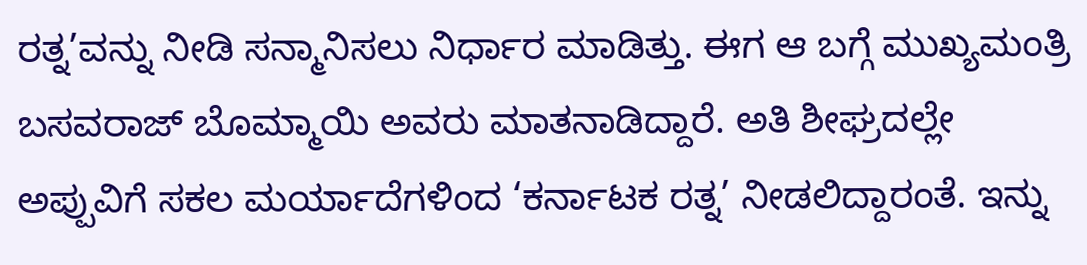ರತ್ನ’ವನ್ನು ನೀಡಿ ಸನ್ಮಾನಿಸಲು ನಿರ್ಧಾರ ಮಾಡಿತ್ತು. ಈಗ ಆ ಬಗ್ಗೆ ಮುಖ್ಯಮಂತ್ರಿ ಬಸವರಾಜ್ ಬೊಮ್ಮಾಯಿ ಅವರು ಮಾತನಾಡಿದ್ದಾರೆ. ಅತಿ ಶೀಘ್ರದಲ್ಲೇ ಅಪ್ಪುವಿಗೆ ಸಕಲ ಮರ್ಯಾದೆಗಳಿಂದ ‘ಕರ್ನಾಟಕ ರತ್ನ’ ನೀಡಲಿದ್ದಾರಂತೆ. ಇನ್ನು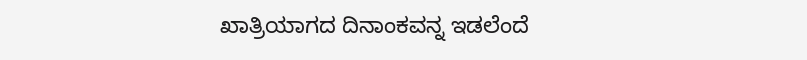ಖಾತ್ರಿಯಾಗದ ದಿನಾಂಕವನ್ನ ಇಡಲೆಂದೆ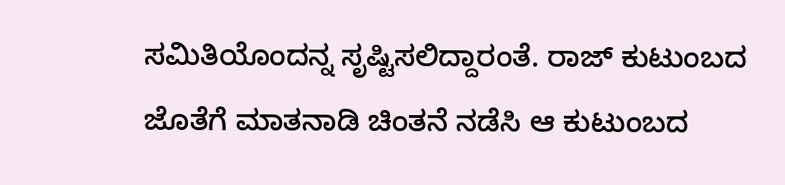ಸಮಿತಿಯೊಂದನ್ನ ಸೃಷ್ಟಿಸಲಿದ್ದಾರಂತೆ. ರಾಜ್ ಕುಟುಂಬದ ಜೊತೆಗೆ ಮಾತನಾಡಿ ಚಿಂತನೆ ನಡೆಸಿ ಆ ಕುಟುಂಬದ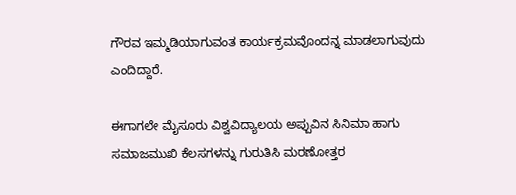ಗೌರವ ಇಮ್ಮಡಿಯಾಗುವಂತ ಕಾರ್ಯಕ್ರಮವೊಂದನ್ನ ಮಾಡಲಾಗುವುದು ಎಂದಿದ್ದಾರೆ.

ಈಗಾಗಲೇ ಮೈಸೂರು ವಿಶ್ವವಿದ್ಯಾಲಯ ಅಪ್ಪುವಿನ ಸಿನಿಮಾ ಹಾಗು ಸಮಾಜಮುಖಿ ಕೆಲಸಗಳನ್ನು ಗುರುತಿಸಿ ಮರಣೋತ್ತರ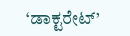‘ಡಾಕ್ಟರೇಟ್’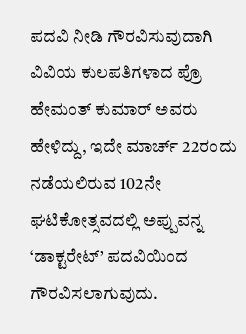ಪದವಿ ನೀಡಿ ಗೌರವಿಸುವುದಾಗಿ ವಿವಿಯ ಕುಲಪತಿಗಳಾದ ಪ್ರೊ ಹೇಮಂತ್ ಕುಮಾರ್ ಅವರು ಹೇಳಿದ್ದು, ಇದೇ ಮಾರ್ಚ್ 22ರಂದು ನಡೆಯಲಿರುವ 102ನೇ ಘಟಿಕೋತ್ಸವದಲ್ಲಿ ಅಪ್ಪುವನ್ನ ‘ಡಾಕ್ಟರೇಟ್’ ಪದವಿಯಿಂದ ಗೌರವಿಸಲಾಗುವುದು.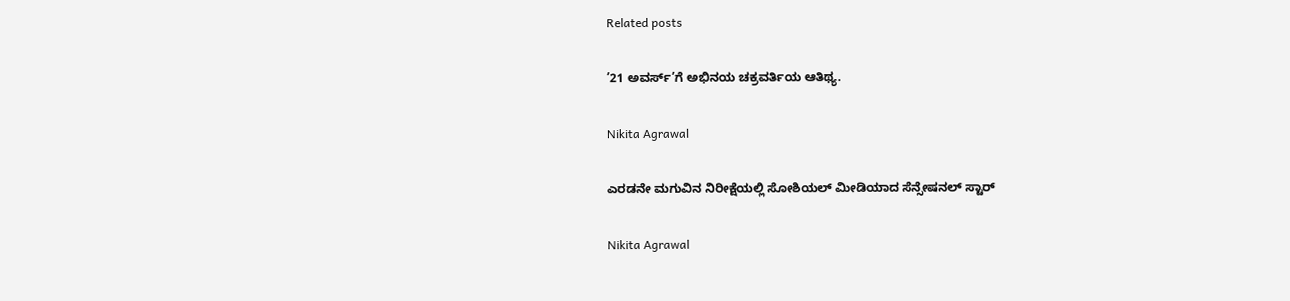Related posts

’21 ಅವರ್ಸ್’ಗೆ ಅಭಿನಯ ಚಕ್ರವರ್ತಿಯ ಆತಿಥ್ಯ.

Nikita Agrawal

ಎರಡನೇ ಮಗುವಿನ ನಿರೀಕ್ಷೆಯಲ್ಲಿ ಸೋಶಿಯಲ್ ಮೀಡಿಯಾದ ಸೆನ್ಸೇಷನಲ್ ಸ್ಟಾರ್

Nikita Agrawal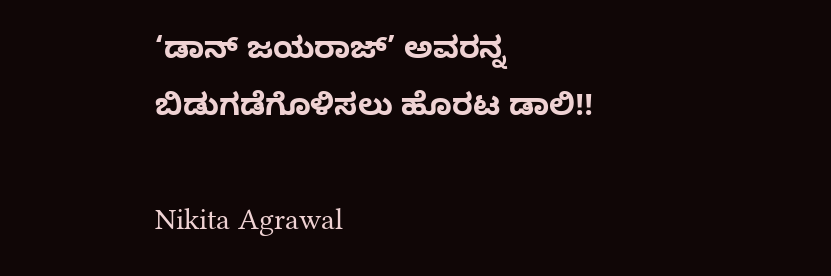‘ಡಾನ್ ಜಯರಾಜ್’ ಅವರನ್ನ ಬಿಡುಗಡೆಗೊಳಿಸಲು ಹೊರಟ ಡಾಲಿ!!

Nikita Agrawal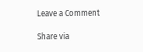Leave a Comment

Share via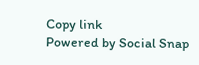Copy link
Powered by Social Snap